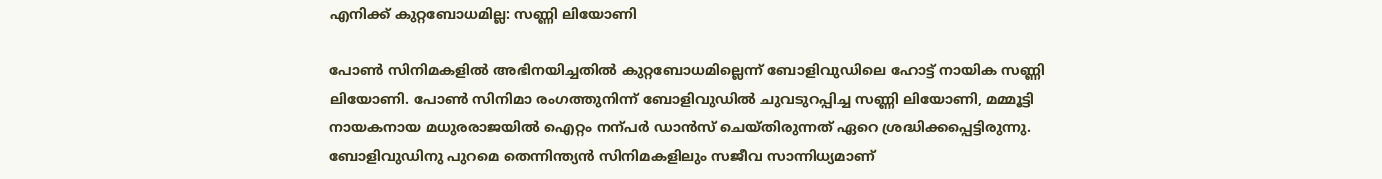എനിക്ക് കുറ്റബോധമില്ല: സണ്ണി ലിയോണി

പോണ്‍ സിനിമകളിൽ അഭിനയിച്ചതിൽ കുറ്റബോധമില്ലെന്ന് ബോളിവുഡിലെ ഹോട്ട് നായിക സണ്ണി ലിയോണി. പോണ്‍ സിനിമാ രംഗത്തുനിന്ന് ബോളിവുഡിൽ ചുവടുറപ്പിച്ച സണ്ണി ലിയോണി, മമ്മൂട്ടി നായകനായ മധുരരാജയിൽ ഐറ്റം നന്പർ ഡാൻസ് ചെയ്തിരുന്നത് ഏറെ ശ്രദ്ധിക്കപ്പെട്ടിരുന്നു. ബോളിവുഡിനു പുറമെ തെന്നിന്ത്യൻ സിനിമകളിലും സജീവ സാന്നിധ്യമാണ്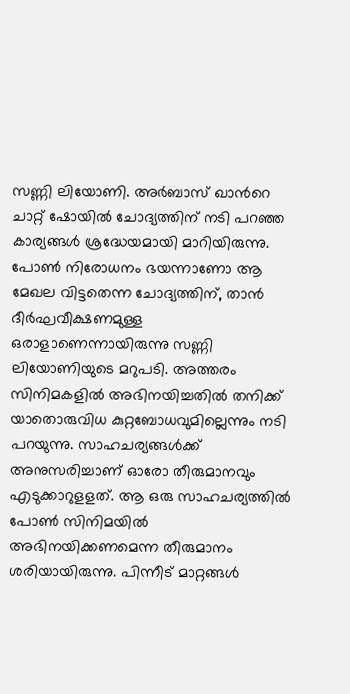സണ്ണി ലിയോണി. അർബാസ് ഖാന്‍റെ ചാറ്റ് ഷോയിൽ ചോദ്യത്തിന് നടി പറഞ്ഞ കാര്യങ്ങൾ ശ്രദ്ധേയമായി മാറിയിരുന്നു. പോണ്‍ നിരോധനം ഭയന്നാണോ ആ മേഖല വിട്ടതെന്ന ചോദ്യത്തിന്, താൻ ദീർഘവീക്ഷണമുള്ള ഒരാളാണെന്നായിരുന്നു സണ്ണി ലിയോണിയുടെ മറുപടി. അത്തരം സിനിമകളിൽ അഭിനയിച്ചതിൽ തനിക്ക് യാതൊരുവിധ കുറ്റബോധവുമില്ലെന്നും നടി പറയുന്നു. സാഹചര്യങ്ങൾക്ക് അനുസരിച്ചാണ് ഓരോ തീരുമാനവും എടുക്കാറുളളത്. ആ ഒരു സാഹചര്യത്തിൽ പോണ്‍ സിനിമയിൽ അഭിനയിക്കണമെന്ന തീരുമാനം ശരിയായിരുന്നു. പിന്നീട് മാറ്റങ്ങൾ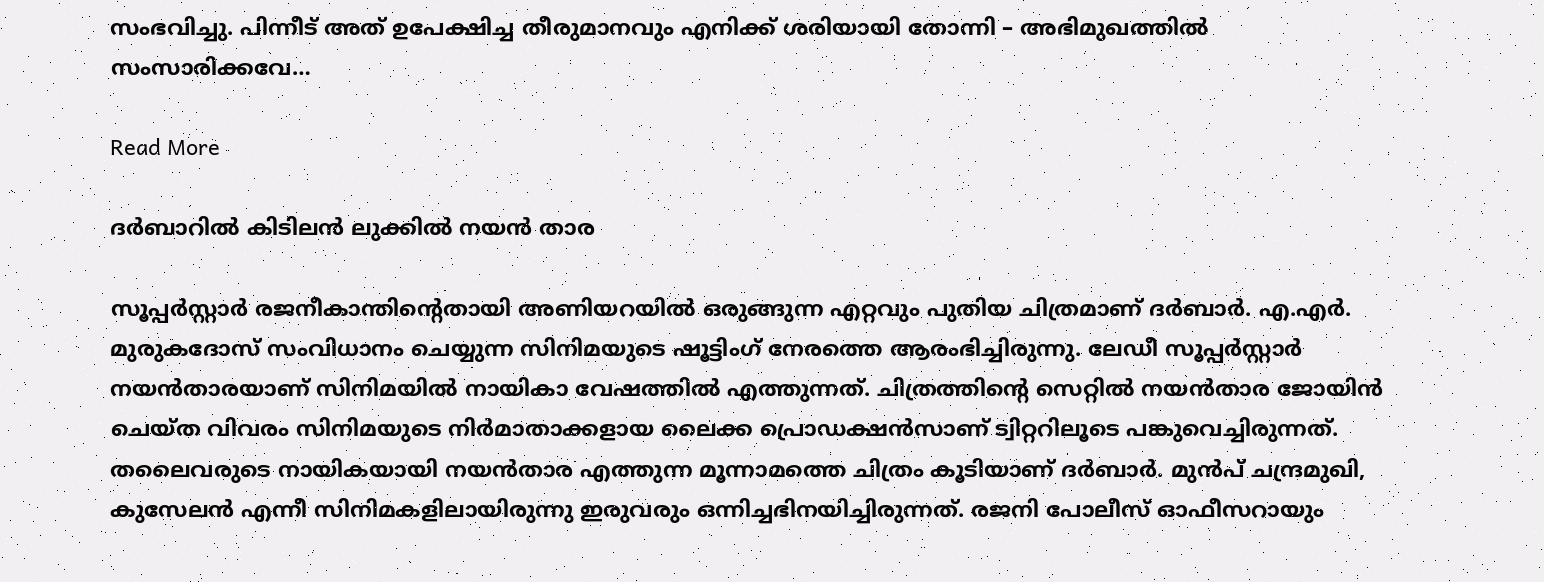സംഭവിച്ചു. പിന്നീട് അത് ഉപേക്ഷിച്ച തീരുമാനവും എനിക്ക് ശരിയായി തോന്നി – അഭിമുഖത്തിൽ സംസാരിക്കവേ…

Read More

ദർബാറിൽ കിടിലൻ ലുക്കിൽ നയൻ താര

സൂപ്പർസ്റ്റാർ രജനീകാന്തിന്‍റെതായി അണിയറയിൽ ഒരുങ്ങുന്ന എറ്റവും പുതിയ ചിത്രമാണ് ദർബാർ. എ.എർ. മുരുകദോസ് സംവിധാനം ചെയ്യുന്ന സിനിമയുടെ ഷൂട്ടിംഗ് നേരത്തെ ആരംഭിച്ചിരുന്നു. ലേഡീ സൂപ്പർസ്റ്റാർ നയൻതാരയാണ് സിനിമയിൽ നായികാ വേഷത്തിൽ എത്തുന്നത്. ചിത്രത്തിന്‍റെ സെറ്റിൽ നയൻതാര ജോയിൻ ചെയ്ത വിവരം സിനിമയുടെ നിർമാതാക്കളായ ലൈക്ക പ്രൊഡക്ഷൻസാണ് ട്വിറ്ററിലൂടെ പങ്കുവെച്ചിരുന്നത്. തലൈവരുടെ നായികയായി നയൻതാര എത്തുന്ന മൂന്നാമത്തെ ചിത്രം കൂടിയാണ് ദർബാർ. മുൻപ് ചന്ദ്രമുഖി, കുസേലൻ എന്നീ സിനിമകളിലായിരുന്നു ഇരുവരും ഒന്നിച്ചഭിനയിച്ചിരുന്നത്. രജനി പോലീസ് ഓഫീസറായും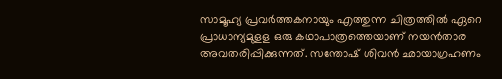സാമൂഹ്യ പ്രവർത്തകനായും എത്തുന്ന ചിത്രത്തിൽ ഏറെ പ്രാധാന്യമുളള ഒരു കഥാപാത്രത്തെയാണ് നയൻതാര അവതരിപ്പിക്കുന്നത്. സന്തോഷ് ശിവൻ ഛായാഗ്രഹണം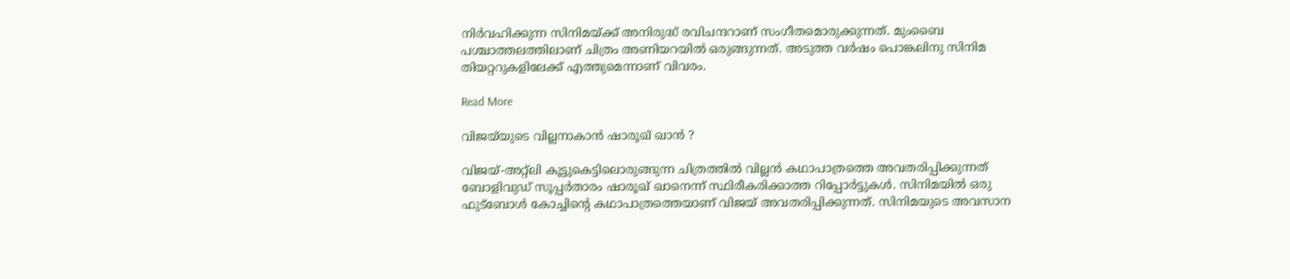നിർവഹിക്കുന്ന സിനിമയ്ക്ക് അനിരുദ്ധ് രവിചന്ദറാണ് സംഗീതമൊരുക്കുന്നത്. മുംബൈ പശ്ചാത്തലത്തിലാണ് ചിത്രം അണിയറയിൽ ഒരുങ്ങുന്നത്. അടുത്ത വർഷം പൊങ്കലിനു സിനിമ തിയറ്ററുകളിലേക്ക് എത്തുമെന്നാണ് വിവരം.

Read More

വിജയ്‌യുടെ വില്ലനാകാൻ ഷാരൂഖ് ഖാൻ ?

വിജയ്-അറ്റ്ലി കൂട്ടുകെട്ടിലൊരുങ്ങുന്ന ചിത്രത്തിൽ വില്ലൻ കഥാപാത്രത്തെ അവതരിപ്പിക്കുന്നത് ബോളിവുഡ് സൂപ്പർതാരം ഷാരൂഖ് ഖാനെന്ന് സ്ഥിരീകരിക്കാത്ത റിപ്പോർട്ടുകൾ. സിനിമയിൽ ഒരു ഫുട്ബോൾ കോച്ചിന്‍റെ കഥാപാത്രത്തെയാണ് വിജയ് അവതരിപ്പിക്കുന്നത്. സിനിമയുടെ അവസാന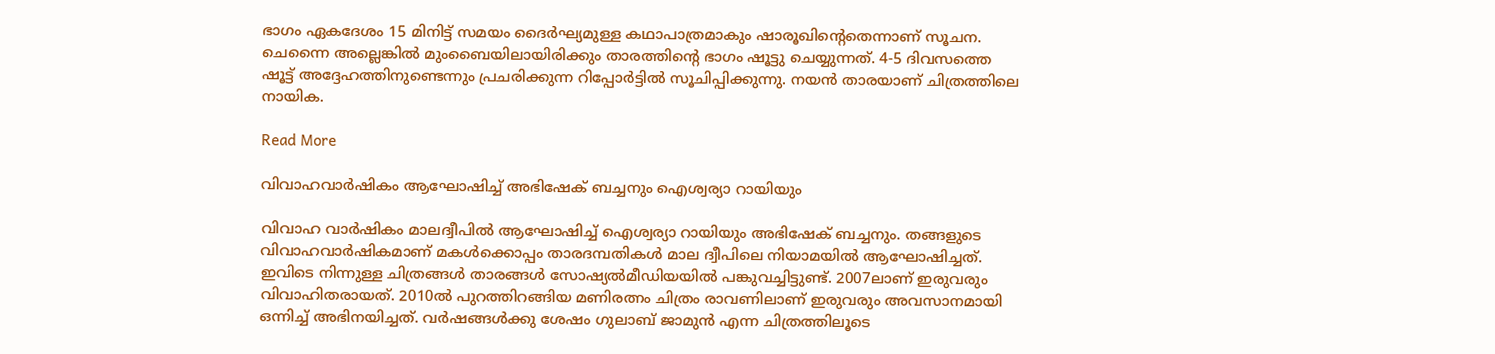ഭാഗം ഏകദേശം 15 മിനിട്ട് സമയം ദൈർഘ്യമുള്ള കഥാപാത്രമാകും ഷാരൂഖിന്‍റെതെന്നാണ് സൂചന. ചെന്നൈ അല്ലെങ്കിൽ മുംബൈയിലായിരിക്കും താരത്തിന്‍റെ ഭാഗം ഷൂട്ടു ചെയ്യുന്നത്. 4-5 ദിവസത്തെ ഷൂട്ട് അദ്ദേഹത്തിനുണ്ടെന്നും പ്രചരിക്കുന്ന റിപ്പോർട്ടിൽ സൂചിപ്പിക്കുന്നു. നയൻ താരയാണ് ചിത്രത്തിലെ നായിക.

Read More

വിവാഹവാർഷികം ആഘോഷിച്ച് അഭിഷേക് ബച്ചനും ഐശ്വര്യാ റായിയും

വിവാഹ വാർഷികം മാലദ്വീപിൽ ആഘോഷിച്ച് ഐശ്വര്യാ റായിയും അഭിഷേക് ബച്ചനും. തങ്ങളുടെ വിവാഹവാർഷികമാണ് മകൾക്കൊപ്പം താരദമ്പതികൾ മാല ദ്വീപിലെ നിയാമയിൽ ആഘോഷിച്ചത്. ഇവിടെ നിന്നുള്ള ചിത്രങ്ങൾ താരങ്ങൾ സോഷ്യൽമീഡിയയിൽ പങ്കുവച്ചിട്ടുണ്ട്. 2007ലാണ് ഇരുവരും വിവാഹിതരായത്. 2010ൽ പുറത്തിറങ്ങിയ മണിരത്നം ചിത്രം രാവണിലാണ് ഇരുവരും അവസാനമായി ഒന്നിച്ച് അഭിനയിച്ചത്. വർഷങ്ങൾക്കു ശേഷം ഗുലാബ് ജാമുൻ എന്ന ചിത്രത്തിലൂടെ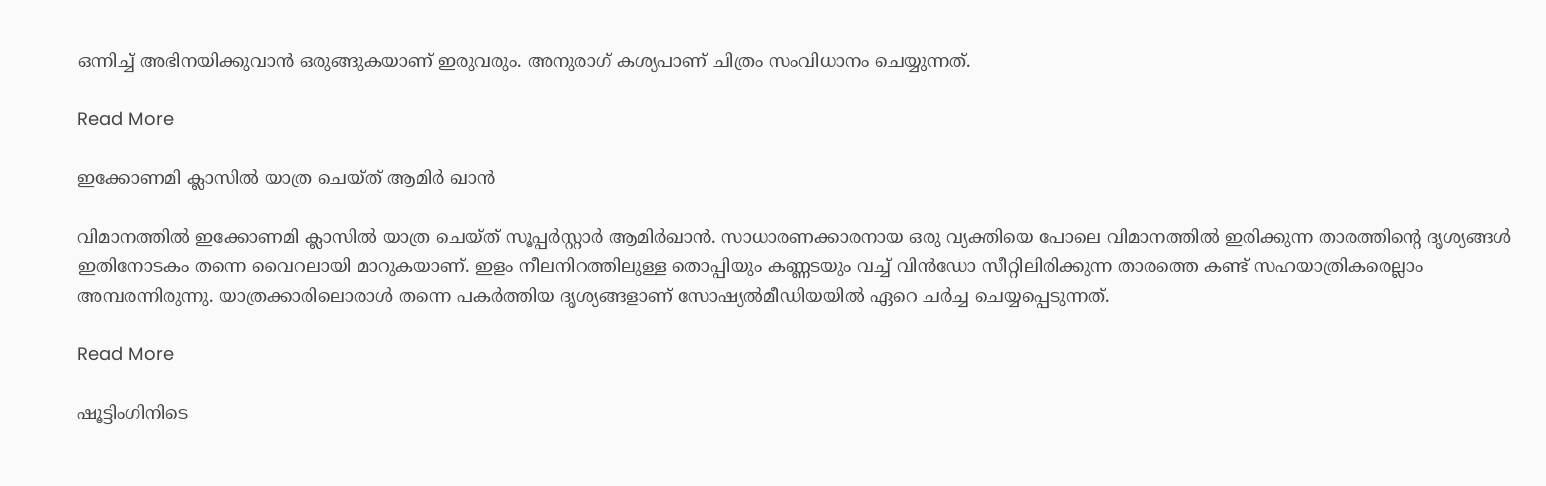ഒന്നിച്ച് അഭിനയിക്കുവാൻ ഒരുങ്ങുകയാണ് ഇരുവരും. അനുരാഗ് കശ്യപാണ് ചിത്രം സംവിധാനം ചെയ്യുന്നത്.

Read More

ഇക്കോണമി ക്ലാസിൽ യാത്ര ചെയ്ത് ആമിർ ഖാൻ

വിമാനത്തിൽ ഇക്കോണമി ക്ലാസിൽ യാത്ര ചെയ്ത് സൂപ്പർസ്റ്റാർ ആമിർഖാൻ. സാധാരണക്കാരനായ ഒരു വ്യക്തിയെ പോലെ വിമാനത്തിൽ ഇരിക്കുന്ന താരത്തിന്‍റെ ദൃശ്യങ്ങൾ ഇതിനോടകം തന്നെ വൈറലായി മാറുകയാണ്. ഇളം നീലനിറത്തിലുള്ള തൊപ്പിയും കണ്ണടയും വച്ച് വിൻഡോ സീറ്റിലിരിക്കുന്ന താരത്തെ കണ്ട് സഹയാത്രികരെല്ലാം അമ്പരന്നിരുന്നു. യാത്രക്കാരിലൊരാൾ തന്നെ പകർത്തിയ ദൃശ്യങ്ങളാണ് സോഷ്യൽമീഡിയയിൽ ഏറെ ചർച്ച ചെയ്യപ്പെടുന്നത്.

Read More

ഷൂട്ടിംഗിനിടെ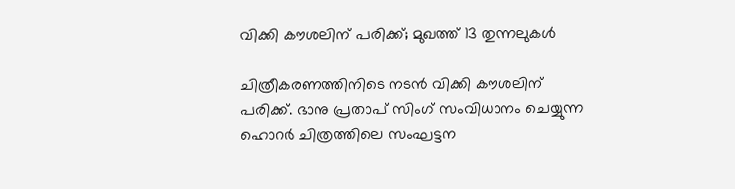വിക്കി കൗശലിന് പരിക്ക്; മുഖത്ത് 13 തുന്നലുകൾ

ചിത്രീകരണത്തിനിടെ നടൻ വിക്കി കൗശലിന് പരിക്ക്. ഭാനു പ്രതാപ് സിംഗ് സംവിധാനം ചെയ്യുന്ന ഹൊറർ ചിത്രത്തിലെ സംഘട്ടന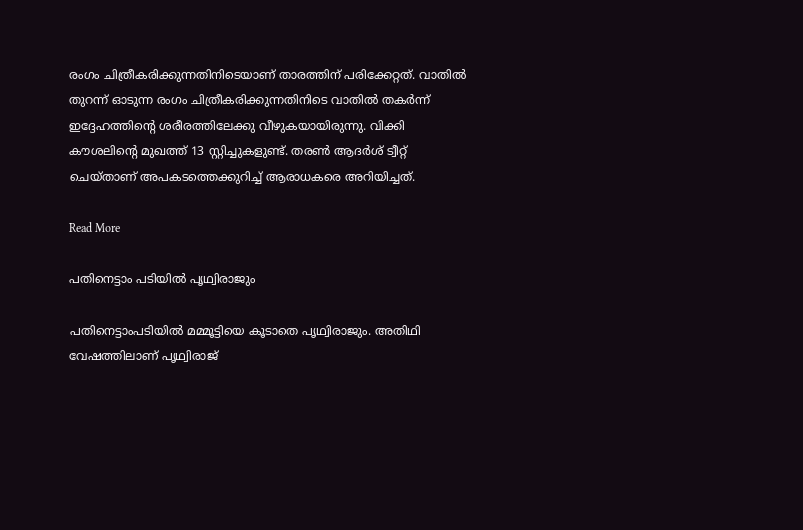രംഗം ചിത്രീകരിക്കുന്നതിനിടെയാണ് താരത്തിന് പരിക്കേറ്റത്. വാതിൽ തുറന്ന് ഓടുന്ന രംഗം ചിത്രീകരിക്കുന്നതിനിടെ വാതിൽ തകർന്ന് ഇദ്ദേഹത്തിന്‍റെ ശരീരത്തിലേക്കു വീഴുകയായിരുന്നു. വിക്കി കൗശലിന്‍റെ മുഖത്ത് 13 സ്റ്റിച്ചുകളുണ്ട്. തരണ്‍ ആദർശ് ട്വീറ്റ് ചെയ്താണ് അപകടത്തെക്കുറിച്ച് ആരാധകരെ അറിയിച്ചത്.

Read More

പതിനെട്ടാം പടിയിൽ പൃഥ്വിരാജും

പതിനെട്ടാംപടിയിൽ മമ്മൂട്ടിയെ കൂടാതെ പൃഥ്വിരാജും. അതിഥി വേഷത്തിലാണ് പൃഥ്വിരാജ്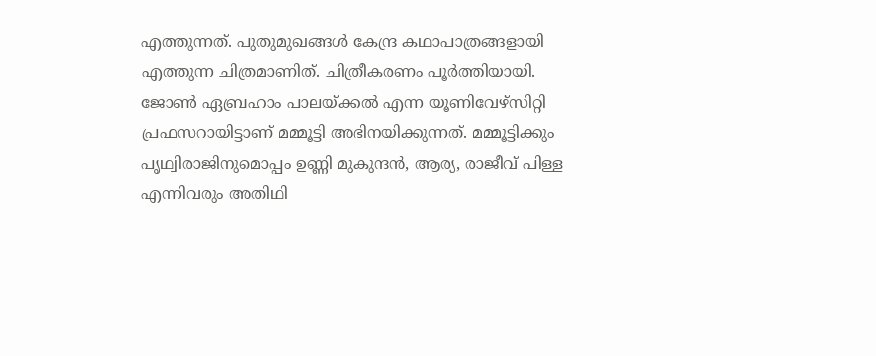എത്തുന്നത്. പുതുമുഖങ്ങൾ കേന്ദ്ര കഥാപാത്രങ്ങളായി എത്തുന്ന ചിത്രമാണിത്. ചിത്രീകരണം പൂർത്തിയായി. ജോണ്‍ ഏബ്രഹാം പാലയ്ക്കൽ എന്ന യൂണിവേഴ്സിറ്റി പ്രഫസറായിട്ടാണ് മമ്മൂട്ടി അഭിനയിക്കുന്നത്. മമ്മൂട്ടിക്കും പൃഥ്വിരാജിനുമൊപ്പം ഉണ്ണി മുകുന്ദൻ, ആര്യ, രാജീവ് പിള്ള എന്നിവരും അതിഥി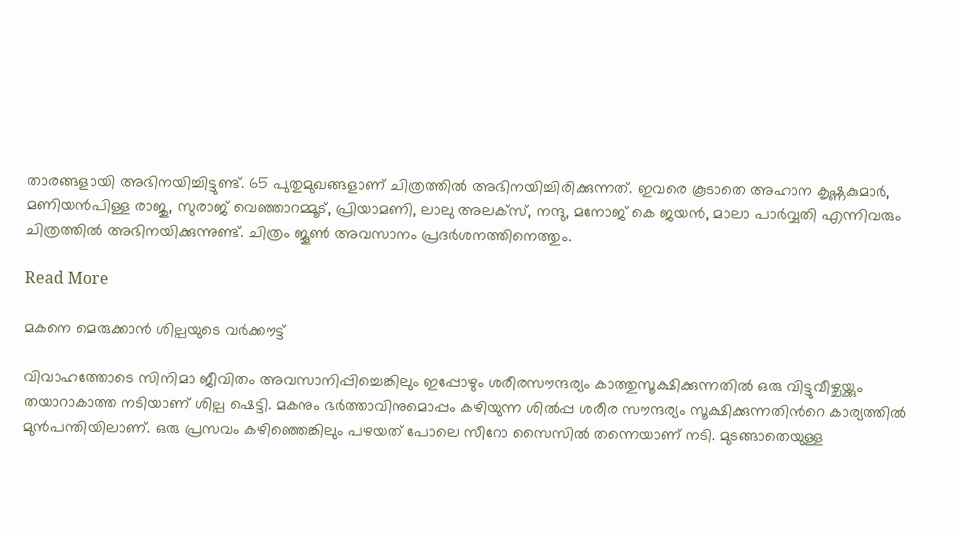താരങ്ങളായി അഭിനയിച്ചിട്ടുണ്ട്. 65 പുതുമുഖങ്ങളാണ് ചിത്രത്തിൽ അഭിനയിച്ചിരിക്കുന്നത്. ഇവരെ കൂടാതെ അഹാന കൃഷ്ണകുമാർ, മണിയൻപിള്ള രാജു, സുരാജ് വെഞ്ഞാറമ്മൂട്, പ്രിയാമണി, ലാലു അലക്സ്, നന്ദു, മനോജ് കെ ജയൻ, മാലാ പാർവ്വതി എന്നിവരും ചിത്രത്തിൽ അഭിനയിക്കുന്നുണ്ട്. ചിത്രം ജൂണ്‍ അവസാനം പ്രദർശനത്തിനെത്തും.

Read More

മകനെ മെരുക്കാൻ ശില്പയുടെ വർക്കൗട്ട്

വിവാഹത്തോടെ സിനിമാ ജീവിതം അവസാനിപ്പിച്ചെങ്കിലും ഇപ്പോഴും ശരീരസൗന്ദര്യം കാത്തുസൂക്ഷിക്കുന്നതിൽ ഒരു വിട്ടുവീഴ്ചയ്ക്കും തയാറാകാത്ത നടിയാണ് ശില്പ ഷെട്ടി. മകനും ഭർത്താവിനുമൊപ്പം കഴിയുന്ന ശിൽപ്പ ശരീര സൗന്ദര്യം സൂക്ഷിക്കുന്നതിന്‍റെ കാര്യത്തിൽ മുൻപന്തിയിലാണ്. ഒരു പ്രസവം കഴിഞ്ഞെങ്കിലും പഴയത് പോലെ സീറോ സൈസിൽ തന്നെയാണ് നടി. മുടങ്ങാതെയുള്ള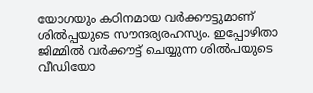യോഗയും കഠിനമായ വർക്കൗട്ടുമാണ് ശിൽപ്പയുടെ സൗന്ദര്യരഹസ്യം. ഇപ്പോഴിതാ ജിമ്മിൽ വർക്കൗട്ട് ചെയ്യുന്ന ശിൽപയുടെ വീഡിയോ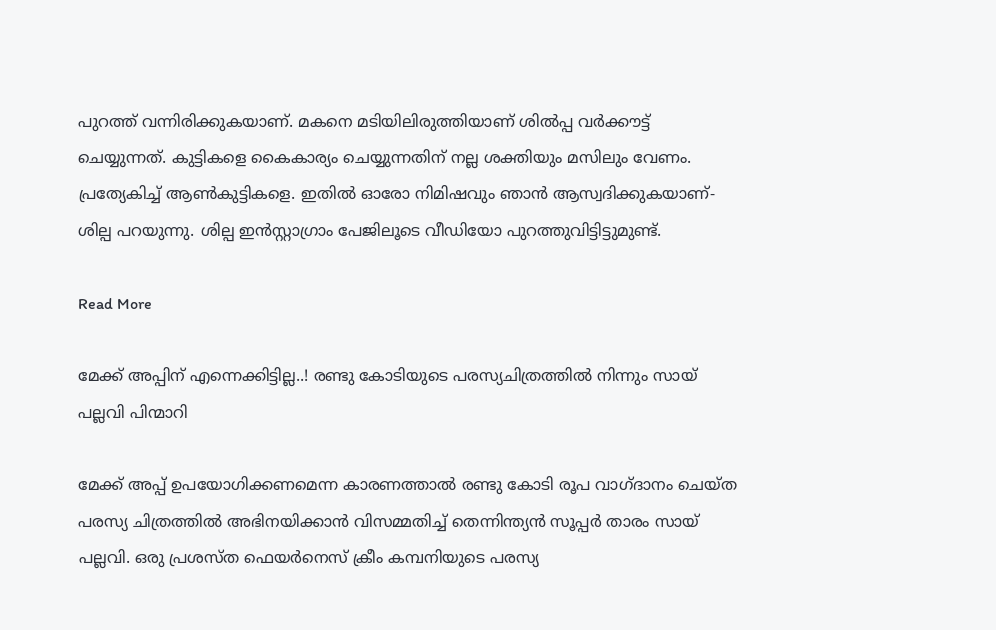പുറത്ത് വന്നിരിക്കുകയാണ്. മകനെ മടിയിലിരുത്തിയാണ് ശിൽപ്പ വർക്കൗട്ട് ചെയ്യുന്നത്. കുട്ടികളെ കൈകാര്യം ചെയ്യുന്നതിന് നല്ല ശക്തിയും മസിലും വേണം. പ്രത്യേകിച്ച് ആണ്‍കുട്ടികളെ. ഇതിൽ ഓരോ നിമിഷവും ഞാൻ ആസ്വദിക്കുകയാണ്- ശില്പ പറയുന്നു. ശില്പ ഇൻസ്റ്റാഗ്രാം പേജിലൂടെ വീഡിയോ പുറത്തുവിട്ടിട്ടുമുണ്ട്.

Read More

മേക്ക് അപ്പിന് എന്നെക്കിട്ടില്ല..! രണ്ടു കോടിയുടെ പരസ്യചിത്രത്തിൽ നിന്നും സായ് പല്ലവി പിന്മാറി

മേക്ക് അപ്പ് ഉപയോഗിക്കണമെന്ന കാരണത്താൽ രണ്ടു കോടി രൂപ വാഗ്ദാനം ചെയ്ത പരസ്യ ചിത്രത്തിൽ അഭിനയിക്കാൻ വിസമ്മതിച്ച് തെന്നിന്ത്യൻ സൂപ്പർ താരം സായ് പല്ലവി. ഒരു പ്രശസ്ത ഫെയർനെസ് ക്രീം കമ്പനിയുടെ പരസ്യ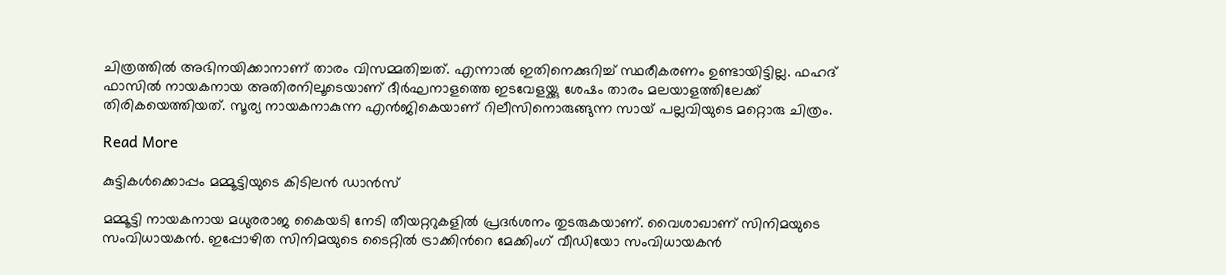ചിത്രത്തിൽ അഭിനയിക്കാനാണ് താരം വിസമ്മതിച്ചത്. എന്നാൽ ഇതിനെക്കുറിച്ച് സ്ഥരീകരണം ഉണ്ടായിട്ടില്ല. ഫഹദ് ഫാസിൽ നായകനായ അതിരനിലൂടെയാണ് ദീർഘനാളത്തെ ഇടവേളയ്ക്കു ശേഷം താരം മലയാളത്തിലേക്ക് തിരികയെത്തിയത്. സൂര്യ നായകനാകുന്ന എൻജികെയാണ് റിലീസിനൊരുങ്ങുന്ന സായ് പല്ലവിയുടെ മറ്റൊരു ചിത്രം.

Read More

കുട്ടികൾക്കൊപ്പം മമ്മൂട്ടിയുടെ കിടിലൻ ഡാൻസ്

മമ്മൂട്ടി നായകനായ മധുരരാജ കൈയടി നേടി തീയറ്ററുകളിൽ പ്രദർശനം തുടരുകയാണ്. വൈശാഖാണ് സിനിമയുടെ സംവിധായകൻ. ഇപ്പോഴിത സിനിമയുടെ ടൈറ്റിൽ ട്രാക്കിന്‍റെ മേക്കിംഗ് വീഡിയോ സംവിധായകൻ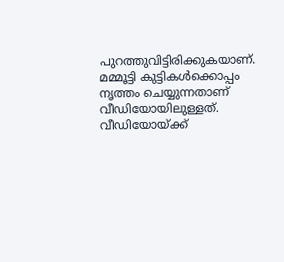പുറത്തുവിട്ടിരിക്കുകയാണ്. മമ്മൂട്ടി കുട്ടികൾക്കൊപ്പം നൃത്തം ചെയ്യുന്നതാണ് വീഡിയോയിലുള്ളത്. വീഡിയോയ്ക്ക്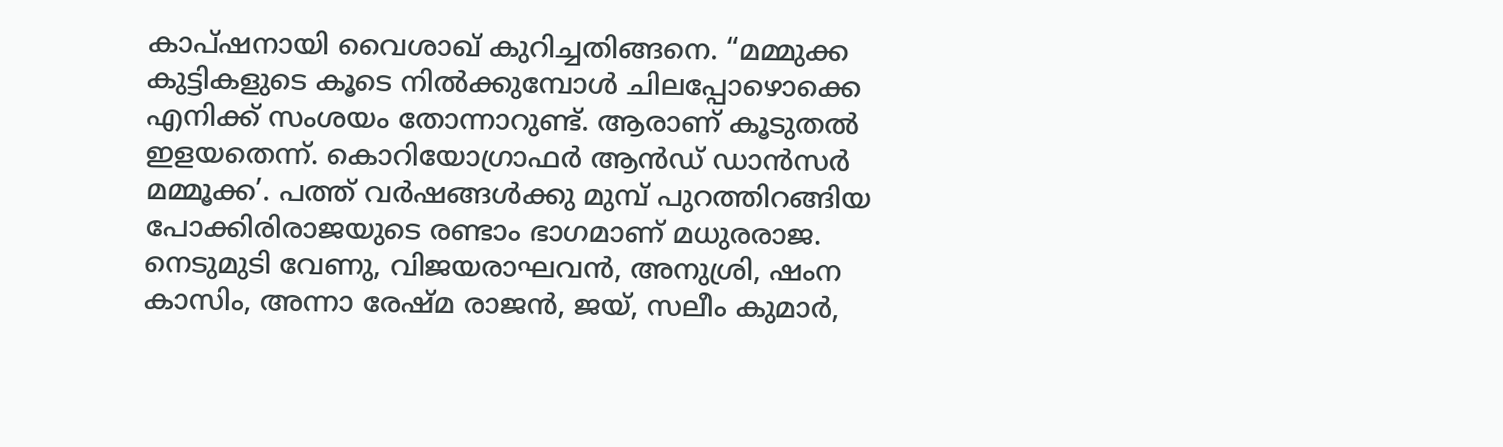കാപ്ഷനായി വൈശാഖ് കുറിച്ചതിങ്ങനെ. “മമ്മുക്ക കുട്ടികളുടെ കൂടെ നിൽക്കുമ്പോൾ ചിലപ്പോഴൊക്കെ എനിക്ക് സംശയം തോന്നാറുണ്ട്. ആരാണ് കൂടുതൽ ഇളയതെന്ന്. കൊറിയോഗ്രാഫർ ആൻഡ് ഡാൻസർ മമ്മൂക്ക’. പത്ത് വർഷങ്ങൾക്കു മുമ്പ് പുറത്തിറങ്ങിയ പോക്കിരിരാജയുടെ രണ്ടാം ഭാഗമാണ് മധുരരാജ. നെടുമുടി വേണു, വിജയരാഘവൻ, അനുശ്രി, ഷംന കാസിം, അന്നാ രേഷ്മ രാജൻ, ജയ്, സലീം കുമാർ,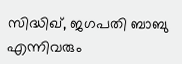സിദ്ധിഖ്, ജഗപതി ബാബു എന്നിവരും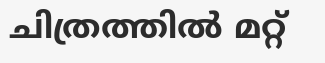ചിത്രത്തിൽ മറ്റ്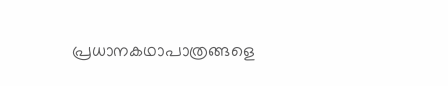പ്രധാനകഥാപാത്രങ്ങളെ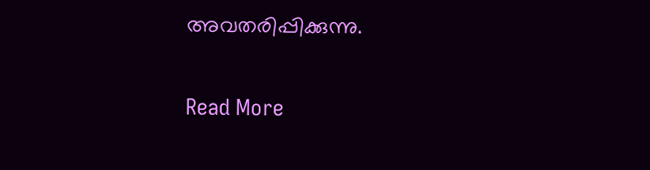അവതരിപ്പിക്കുന്നു.

Read More